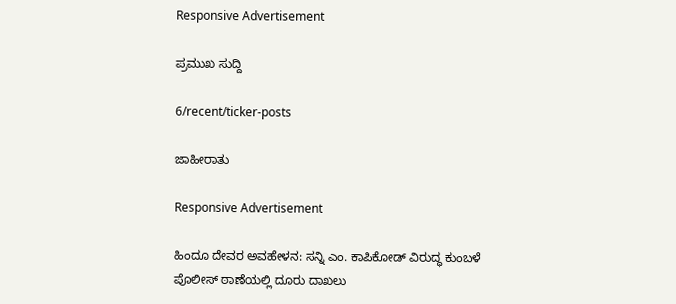Responsive Advertisement

ಪ್ರಮುಖ ಸುದ್ದಿ

6/recent/ticker-posts

ಜಾಹೀರಾತು

Responsive Advertisement

ಹಿಂದೂ ದೇವರ ಅವಹೇಳನ: ಸನ್ನಿ ಎಂ. ಕಾಪಿಕೋಡ್ ವಿರುದ್ಧ ಕುಂಬಳೆ ಪೊಲೀಸ್ ಠಾಣೆಯಲ್ಲಿ ದೂರು ದಾಖಲು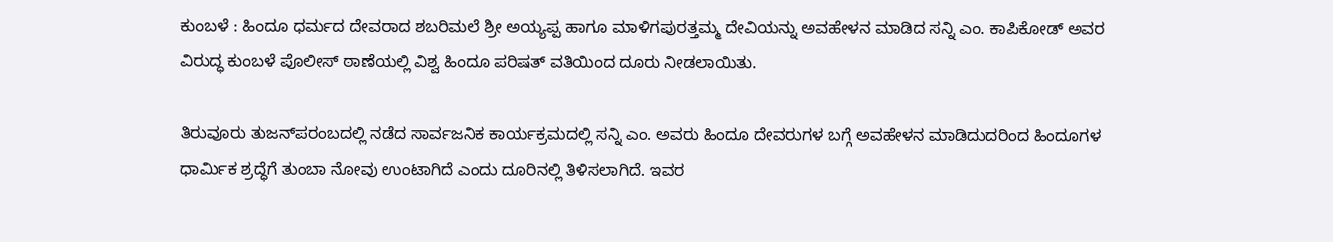ಕುಂಬಳೆ : ಹಿಂದೂ ಧರ್ಮದ ದೇವರಾದ ಶಬರಿಮಲೆ ಶ್ರೀ ಅಯ್ಯಪ್ಪ ಹಾಗೂ ಮಾಳಿಗಪುರತ್ತಮ್ಮ ದೇವಿಯನ್ನು ಅವಹೇಳನ ಮಾಡಿದ ಸನ್ನಿ ಎಂ. ಕಾಪಿಕೋಡ್ ಅವರ ವಿರುದ್ಧ ಕುಂಬಳೆ ಪೊಲೀಸ್ ಠಾಣೆಯಲ್ಲಿ ವಿಶ್ವ ಹಿಂದೂ ಪರಿಷತ್ ವತಿಯಿಂದ ದೂರು ನೀಡಲಾಯಿತು.

ತಿರುವೂರು ತುಜನ್‌ಪರಂಬದಲ್ಲಿ ನಡೆದ ಸಾರ್ವಜನಿಕ ಕಾರ್ಯಕ್ರಮದಲ್ಲಿ ಸನ್ನಿ ಎಂ. ಅವರು ಹಿಂದೂ ದೇವರುಗಳ ಬಗ್ಗೆ ಅವಹೇಳನ ಮಾಡಿದುದರಿಂದ ಹಿಂದೂಗಳ ಧಾರ್ಮಿಕ ಶ್ರದ್ಧೆಗೆ ತುಂಬಾ ನೋವು ಉಂಟಾಗಿದೆ ಎಂದು ದೂರಿನಲ್ಲಿ ತಿಳಿಸಲಾಗಿದೆ. ಇವರ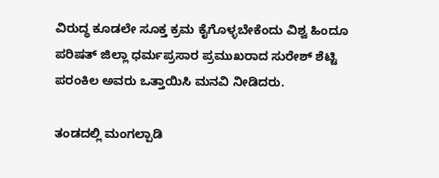ವಿರುದ್ಧ ಕೂಡಲೇ ಸೂಕ್ತ ಕ್ರಮ ಕೈಗೊಳ್ಳಬೇಕೆಂದು ವಿಶ್ವ ಹಿಂದೂ ಪರಿಷತ್ ಜಿಲ್ಲಾ ಧರ್ಮಪ್ರಸಾರ ಪ್ರಮುಖರಾದ ಸುರೇಶ್ ಶೆಟ್ಟಿ ಪರಂಕಿಲ ಅವರು ಒತ್ತಾಯಿಸಿ ಮನವಿ ನೀಡಿದರು.

ತಂಡದಲ್ಲಿ ಮಂಗಲ್ಪಾಡಿ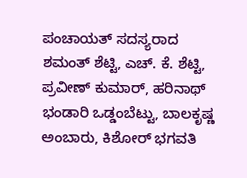ಪಂಚಾಯತ್ ಸದಸ್ಯರಾದ ಶಮಂತ್ ಶೆಟ್ಟಿ, ಎಚ್. ಕೆ. ಶೆಟ್ಟಿ, ಪ್ರವೀಣ್ ಕುಮಾರ್, ಹರಿನಾಥ್ ಭಂಡಾರಿ ಒಡ್ಡಂಬೆಟ್ಟು, ಬಾಲಕೃಷ್ಣ ಅಂಬಾರು, ಕಿಶೋರ್ ಭಗವತಿ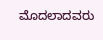ಮೊದಲಾದವರು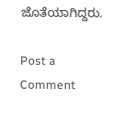ಜೊತೆಯಾಗಿದ್ದರು.

Post a Comment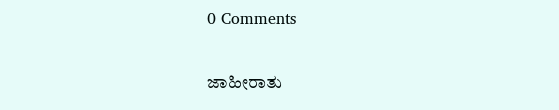0 Comments

ಜಾಹೀರಾತು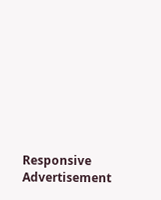Responsive Advertisement